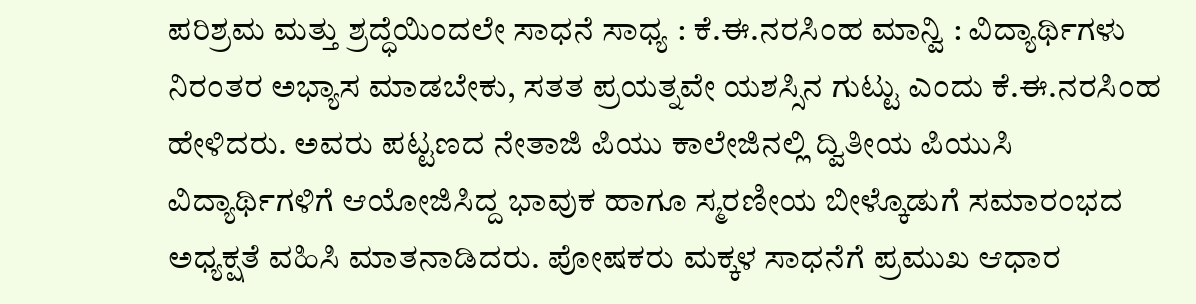ಪರಿಶ್ರಮ ಮತ್ತು ಶ್ರದ್ಧೆಯಿಂದಲೇ ಸಾಧನೆ ಸಾಧ್ಯ : ಕೆ.ಈ.ನರಸಿಂಹ ಮಾನ್ವಿ : ವಿದ್ಯಾರ್ಥಿಗಳು ನಿರಂತರ ಅಭ್ಯಾಸ ಮಾಡಬೇಕು, ಸತತ ಪ್ರಯತ್ನವೇ ಯಶಸ್ಸಿನ ಗುಟ್ಟು ಎಂದು ಕೆ.ಈ.ನರಸಿಂಹ ಹೇಳಿದರು. ಅವರು ಪಟ್ಟಣದ ನೇತಾಜಿ ಪಿಯು ಕಾಲೇಜಿನಲ್ಲಿ ದ್ವಿತೀಯ ಪಿಯುಸಿ ವಿದ್ಯಾರ್ಥಿಗಳಿಗೆ ಆಯೋಜಿಸಿದ್ದ ಭಾವುಕ ಹಾಗೂ ಸ್ಮರಣೀಯ ಬೀಳ್ಕೊಡುಗೆ ಸಮಾರಂಭದ ಅಧ್ಯಕ್ಷತೆ ವಹಿಸಿ ಮಾತನಾಡಿದರು. ಪೋಷಕರು ಮಕ್ಕಳ ಸಾಧನೆಗೆ ಪ್ರಮುಖ ಆಧಾರ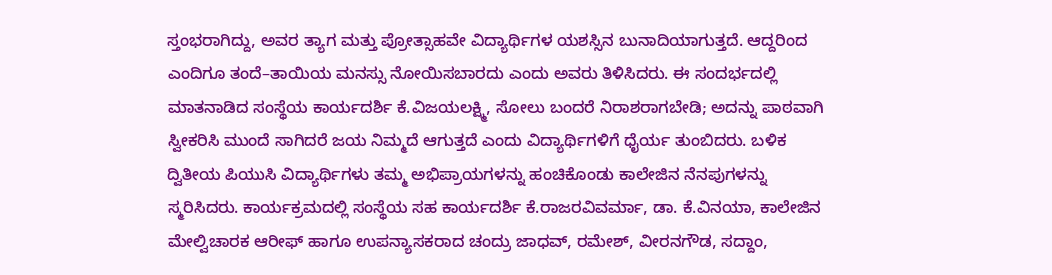ಸ್ತಂಭರಾಗಿದ್ದು, ಅವರ ತ್ಯಾಗ ಮತ್ತು ಪ್ರೋತ್ಸಾಹವೇ ವಿದ್ಯಾರ್ಥಿಗಳ ಯಶಸ್ಸಿನ ಬುನಾದಿಯಾಗುತ್ತದೆ. ಆದ್ದರಿಂದ ಎಂದಿಗೂ ತಂದೆ–ತಾಯಿಯ ಮನಸ್ಸು ನೋಯಿಸಬಾರದು ಎಂದು ಅವರು ತಿಳಿಸಿದರು. ಈ ಸಂದರ್ಭದಲ್ಲಿ ಮಾತನಾಡಿದ ಸಂಸ್ಥೆಯ ಕಾರ್ಯದರ್ಶಿ ಕೆ.ವಿಜಯಲಕ್ಷ್ಮಿ, ಸೋಲು ಬಂದರೆ ನಿರಾಶರಾಗಬೇಡಿ; ಅದನ್ನು ಪಾಠವಾಗಿ ಸ್ವೀಕರಿಸಿ ಮುಂದೆ ಸಾಗಿದರೆ ಜಯ ನಿಮ್ಮದೆ ಆಗುತ್ತದೆ ಎಂದು ವಿದ್ಯಾರ್ಥಿಗಳಿಗೆ ಧೈರ್ಯ ತುಂಬಿದರು. ಬಳಿಕ ದ್ವಿತೀಯ ಪಿಯುಸಿ ವಿದ್ಯಾರ್ಥಿಗಳು ತಮ್ಮ ಅಭಿಪ್ರಾಯಗಳನ್ನು ಹಂಚಿಕೊಂಡು ಕಾಲೇಜಿನ ನೆನಪುಗಳನ್ನು ಸ್ಮರಿಸಿದರು. ಕಾರ್ಯಕ್ರಮದಲ್ಲಿ ಸಂಸ್ಥೆಯ ಸಹ ಕಾರ್ಯದರ್ಶಿ ಕೆ.ರಾಜರವಿವರ್ಮಾ, ಡಾ. ಕೆ.ವಿನಯಾ, ಕಾಲೇಜಿನ ಮೇಲ್ವಿಚಾರಕ ಆರೀಫ್ ಹಾಗೂ ಉಪನ್ಯಾಸಕರಾದ ಚಂದ್ರು ಜಾಧವ್, ರಮೇಶ್, ವೀರನಗೌಡ, ಸದ್ದಾಂ,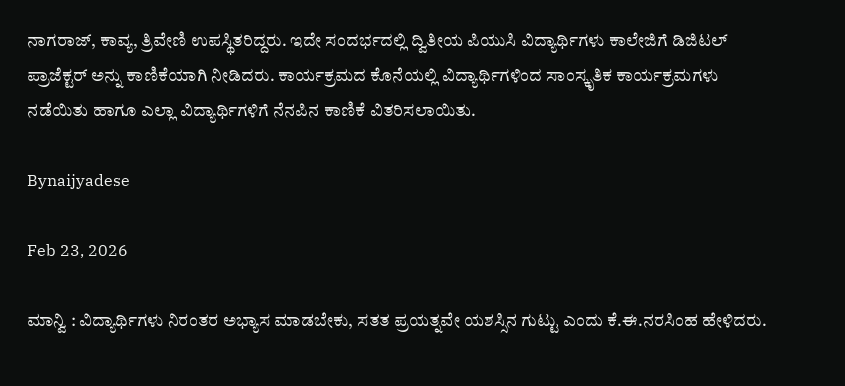ನಾಗರಾಜ್, ಕಾವ್ಯ, ತ್ರಿವೇಣಿ ಉಪಸ್ಥಿತರಿದ್ದರು. ಇದೇ ಸಂದರ್ಭದಲ್ಲಿ ದ್ವಿತೀಯ ಪಿಯುಸಿ ವಿದ್ಯಾರ್ಥಿಗಳು ಕಾಲೇಜಿಗೆ ಡಿಜಿಟಲ್ ಪ್ರಾಜೆಕ್ಟರ್ ಅನ್ನು ಕಾಣಿಕೆಯಾಗಿ ನೀಡಿದರು. ಕಾರ್ಯಕ್ರಮದ ಕೊನೆಯಲ್ಲಿ ವಿದ್ಯಾರ್ಥಿಗಳಿಂದ ಸಾಂಸ್ಕೃತಿಕ ಕಾರ್ಯಕ್ರಮಗಳು ನಡೆಯಿತು ಹಾಗೂ ಎಲ್ಲಾ ವಿದ್ಯಾರ್ಥಿಗಳಿಗೆ ನೆನಪಿನ ಕಾಣಿಕೆ ವಿತರಿಸಲಾಯಿತು.

Bynaijyadese

Feb 23, 2026

ಮಾನ್ವಿ : ವಿದ್ಯಾರ್ಥಿಗಳು ನಿರಂತರ ಅಭ್ಯಾಸ ಮಾಡಬೇಕು, ಸತತ ಪ್ರಯತ್ನವೇ ಯಶಸ್ಸಿನ ಗುಟ್ಟು ಎಂದು ಕೆ.ಈ.ನರಸಿಂಹ ಹೇಳಿದರು.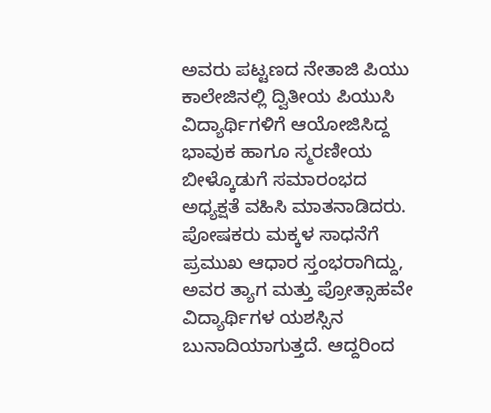ಅವರು ಪಟ್ಟಣದ ನೇತಾಜಿ ಪಿಯು ಕಾಲೇಜಿನಲ್ಲಿ ದ್ವಿತೀಯ ಪಿಯುಸಿ ವಿದ್ಯಾರ್ಥಿಗಳಿಗೆ ಆಯೋಜಿಸಿದ್ದ ಭಾವುಕ ಹಾಗೂ ಸ್ಮರಣೀಯ ಬೀಳ್ಕೊಡುಗೆ ಸಮಾರಂಭದ ಅಧ್ಯಕ್ಷತೆ ವಹಿಸಿ ಮಾತನಾಡಿದರು. ಪೋಷಕರು ಮಕ್ಕಳ ಸಾಧನೆಗೆ ಪ್ರಮುಖ ಆಧಾರ ಸ್ತಂಭರಾಗಿದ್ದು, ಅವರ ತ್ಯಾಗ ಮತ್ತು ಪ್ರೋತ್ಸಾಹವೇ ವಿದ್ಯಾರ್ಥಿಗಳ ಯಶಸ್ಸಿನ ಬುನಾದಿಯಾಗುತ್ತದೆ. ಆದ್ದರಿಂದ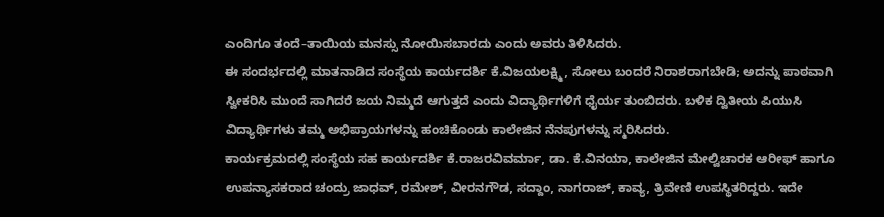ಎಂದಿಗೂ ತಂದೆ–ತಾಯಿಯ ಮನಸ್ಸು ನೋಯಿಸಬಾರದು ಎಂದು ಅವರು ತಿಳಿಸಿದರು.
ಈ ಸಂದರ್ಭದಲ್ಲಿ ಮಾತನಾಡಿದ ಸಂಸ್ಥೆಯ ಕಾರ್ಯದರ್ಶಿ ಕೆ.ವಿಜಯಲಕ್ಷ್ಮಿ, ಸೋಲು ಬಂದರೆ ನಿರಾಶರಾಗಬೇಡಿ; ಅದನ್ನು ಪಾಠವಾಗಿ ಸ್ವೀಕರಿಸಿ ಮುಂದೆ ಸಾಗಿದರೆ ಜಯ ನಿಮ್ಮದೆ ಆಗುತ್ತದೆ ಎಂದು ವಿದ್ಯಾರ್ಥಿಗಳಿಗೆ ಧೈರ್ಯ ತುಂಬಿದರು. ಬಳಿಕ ದ್ವಿತೀಯ ಪಿಯುಸಿ ವಿದ್ಯಾರ್ಥಿಗಳು ತಮ್ಮ ಅಭಿಪ್ರಾಯಗಳನ್ನು ಹಂಚಿಕೊಂಡು ಕಾಲೇಜಿನ ನೆನಪುಗಳನ್ನು ಸ್ಮರಿಸಿದರು.
ಕಾರ್ಯಕ್ರಮದಲ್ಲಿ ಸಂಸ್ಥೆಯ ಸಹ ಕಾರ್ಯದರ್ಶಿ ಕೆ.ರಾಜರವಿವರ್ಮಾ, ಡಾ. ಕೆ.ವಿನಯಾ, ಕಾಲೇಜಿನ ಮೇಲ್ವಿಚಾರಕ ಆರೀಫ್ ಹಾಗೂ ಉಪನ್ಯಾಸಕರಾದ ಚಂದ್ರು ಜಾಧವ್, ರಮೇಶ್, ವೀರನಗೌಡ, ಸದ್ದಾಂ, ನಾಗರಾಜ್, ಕಾವ್ಯ, ತ್ರಿವೇಣಿ ಉಪಸ್ಥಿತರಿದ್ದರು. ಇದೇ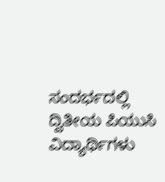ಸಂದರ್ಭದಲ್ಲಿ ದ್ವಿತೀಯ ಪಿಯುಸಿ ವಿದ್ಯಾರ್ಥಿಗಳು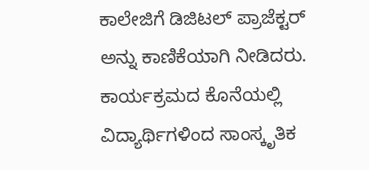ಕಾಲೇಜಿಗೆ ಡಿಜಿಟಲ್ ಪ್ರಾಜೆಕ್ಟರ್ ಅನ್ನು ಕಾಣಿಕೆಯಾಗಿ ನೀಡಿದರು. ಕಾರ್ಯಕ್ರಮದ ಕೊನೆಯಲ್ಲಿ ವಿದ್ಯಾರ್ಥಿಗಳಿಂದ ಸಾಂಸ್ಕೃತಿಕ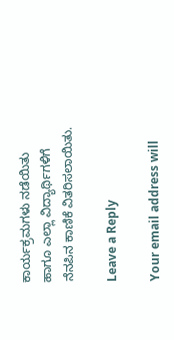ಕಾರ್ಯಕ್ರಮಗಳು ನಡೆಯಿತು ಹಾಗೂ ಎಲ್ಲಾ ವಿದ್ಯಾರ್ಥಿಗಳಿಗೆ ನೆನಪಿನ ಕಾಣಿಕೆ ವಿತರಿಸಲಾಯಿತು.

Leave a Reply

Your email address will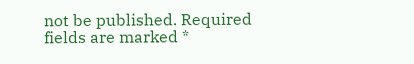not be published. Required fields are marked *